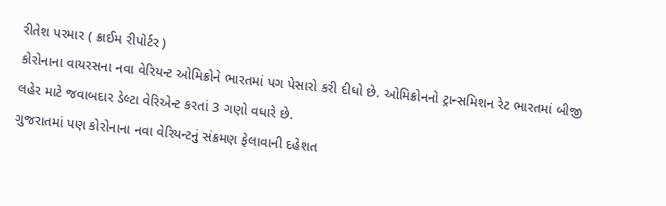રીતેશ પરમાર ( ક્રાઈમ રીપોર્ટર )
કોરોનાના વાયરસના નવા વેરિયન્ટ ઓમિક્રોને ભારતમાં પગ પેસારો કરી દીધો છે. ઓમિક્રોનનો ટ્રાન્સમિશન રેટ ભારતમાં બીજી લહેર માટે જવાબદાર ડેલ્ટા વેરિએન્ટ કરતાં 3 ગણો વધારે છે.
ગુજરાતમાં પણ કોરોનાના નવા વેરિયન્ટનું સંક્રમણ ફેલાવાની દહેશત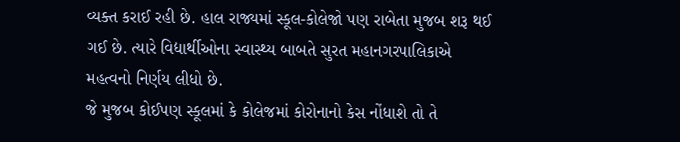વ્યક્ત કરાઈ રહી છે. હાલ રાજ્યમાં સ્કૂલ-કોલેજો પણ રાબેતા મુજબ શરૂ થઈ ગઈ છે. ત્યારે વિદ્યાર્થીઓના સ્વાસ્થ્ય બાબતે સુરત મહાનગરપાલિકાએ મહત્વનો નિર્ણય લીધો છે.
જે મુજબ કોઈપણ સ્કૂલમાં કે કોલેજમાં કોરોનાનો કેસ નોંધાશે તો તે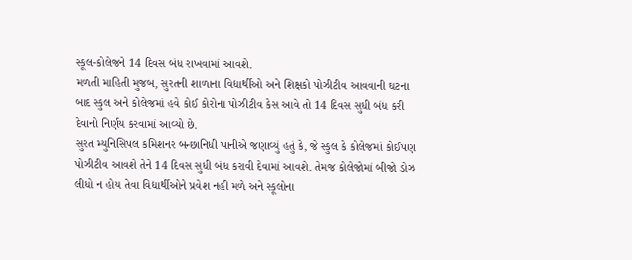સ્કૂલ-કોલેજને 14 દિવસ બંધ રાખવામાં આવશે.
મળતી માહિતી મુજબ, સુરતની શાળાના વિદ્યાર્થીઓ અને શિક્ષકો પોઝીટીવ આવવાની ઘટના બાદ સ્કુલ અને કોલેજમાં હવે કોઈ કોરોના પોઝીટીવ કેસ આવે તો 14 દિવસ સુધી બંધ કરી દેવાનો નિર્ણય કરવામાં આવ્યો છે.
સુરત મ્યુનિસિપલ કમિશનર બન્છાનિધી પાનીએ જણાવ્યું હતું કે, જે સ્કુલ કે કોલેજમાં કોઈપણ પોઝીટીવ આવશે તેને 14 દિવસ સુધી બંધ કરાવી દેવામાં આવશે. તેમજ કોલેજોમાં બીજો ડોઝ લીધો ન હોય તેવા વિદ્યાર્થીઓને પ્રવેશ નહી મળે અને સ્કૂલોના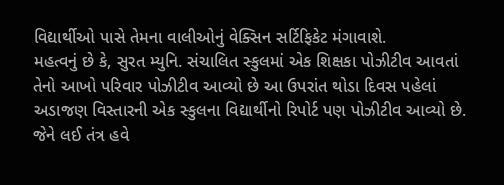વિદ્યાર્થીઓ પાસે તેમના વાલીઓનું વેક્સિન સર્ટિફિકેટ મંગાવાશે.
મહત્વનું છે કે, સુરત મ્યુનિ. સંચાલિત સ્કુલમાં એક શિક્ષકા પોઝીટીવ આવતાં તેનો આખો પરિવાર પોઝીટીવ આવ્યો છે આ ઉપરાંત થોડા દિવસ પહેલાં અડાજણ વિસ્તારની એક સ્કુલના વિદ્યાર્થીનો રિપોર્ટ પણ પોઝીટીવ આવ્યો છે. જેને લઈ તંત્ર હવે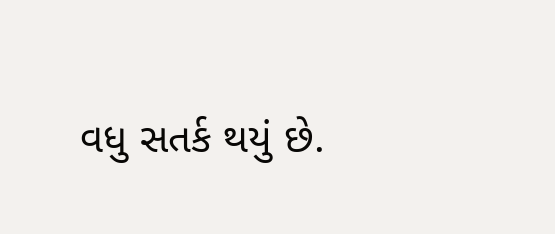વધુ સતર્ક થયું છે.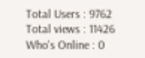Total Users : 9762
Total views : 11426
Who's Online : 0